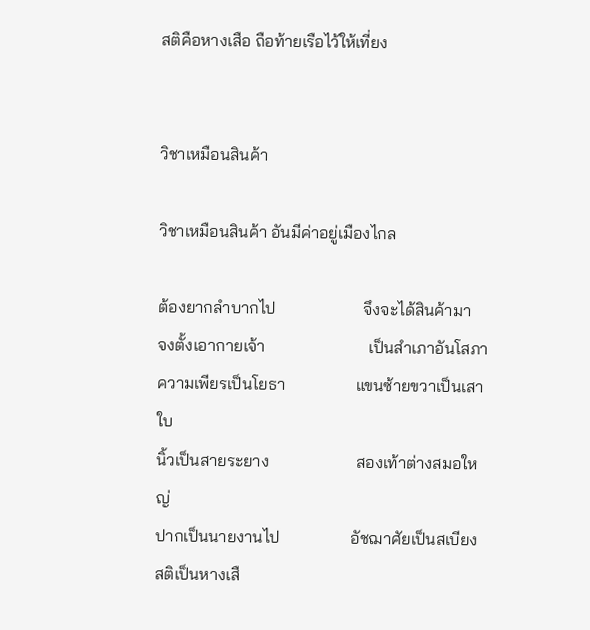สติคือหางเสือ ถือท้ายเรือไว้ให้เที่ยง


วิชาเหมือนสินค้า

วิชาเหมือนสินค้า อันมีค่าอยู่เมืองไกล

ต้องยากลำบากไป                     จึงจะได้สินค้ามา
จงตั้งเอากายเจ้า                         เป็นสำเภาอันโสภา
ความเพียรเป็นโยธา                 แขนซ้ายขวาเป็นเสาใบ
นิ้วเป็นสายระยาง                     สองเท้าต่างสมอใหญ่
ปากเป็นนายงานไป                 อัชฌาศัยเป็นสเบียง
สติเป็นหางเสื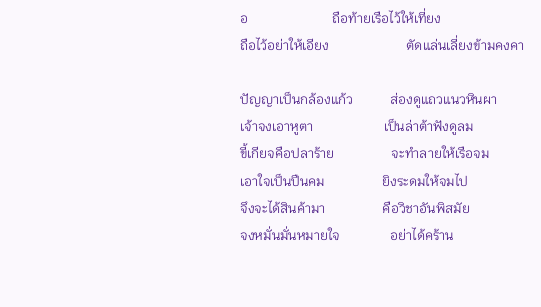อ                         ถือท้ายเรือไว้ให้เที่ยง
ถือไว้อย่าให้เอียง                       ตัดแล่นเลี่ยงข้ามคงคา

ปัญญาเป็นกล้องแก้ว           ส่องดูแถวแนวหินผา
เจ้าจงเอาหูตา                     เป็นล่าต้าฟังดูลม
ขี้เกียจคือปลาร้าย                 จะทำลายให้เรือจม
เอาใจเป็นปืนคม                 ยิงระดมให้จมไป
จึงจะได้สินค้ามา                 คือวิชาอันพิสมัย
จงหมั่นมั่นหมายใจ               อย่าได้คร้าน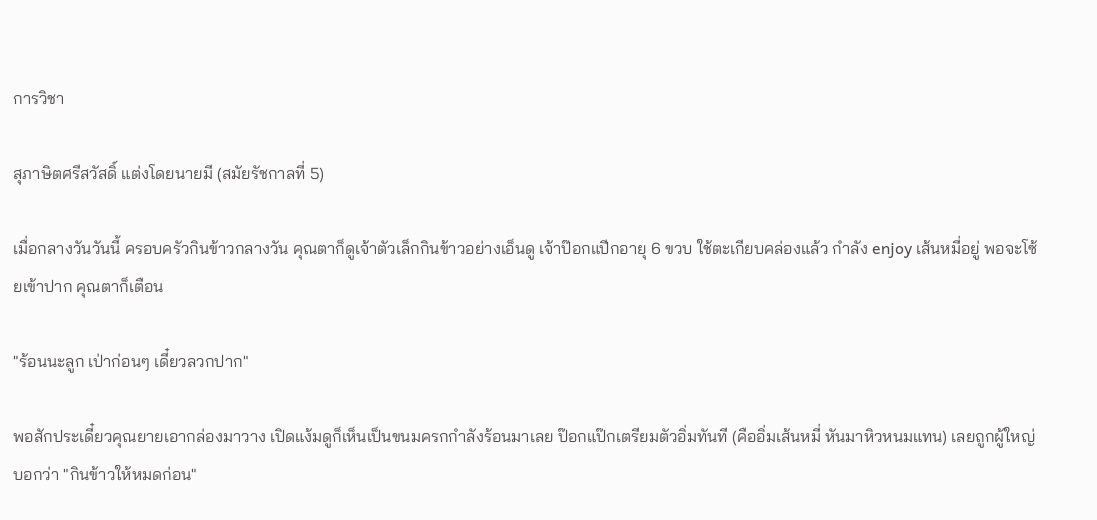การวิชา

สุภาษิตศรีสวัสดิ์ แต่งโดยนายมี (สมัยรัชกาลที่ 5)

เมื่อกลางวันวันนี้ ครอบครัวกินข้าวกลางวัน คุณตาก็ดูเจ้าตัวเล็กกินข้าวอย่างเอ็นดู เจ้าป๊อกแปีกอายุ 6 ขวบ ใช้ตะเกียบคล่องแล้ว กำลัง enjoy เส้นหมี่อยู่ พอจะโซ้ยเข้าปาก คุณตาก็เตือน

"ร้อนนะลูก เป่าก่อนๆ เดี๋ยวลวกปาก"

พอสักประเดี๋ยวคุณยายเอากล่องมาวาง เปิดแง้มดูก็เห็นเป็นขนมครกกำลังร้อนมาเลย ป๊อกแป๊กเตรียมตัวอิ่มทันที (คืออิ่มเส้นหมี่ หันมาหิวหนมแทน) เลยถูกผู้ใหญ่บอกว่า "กินข้าวให้หมดก่อน"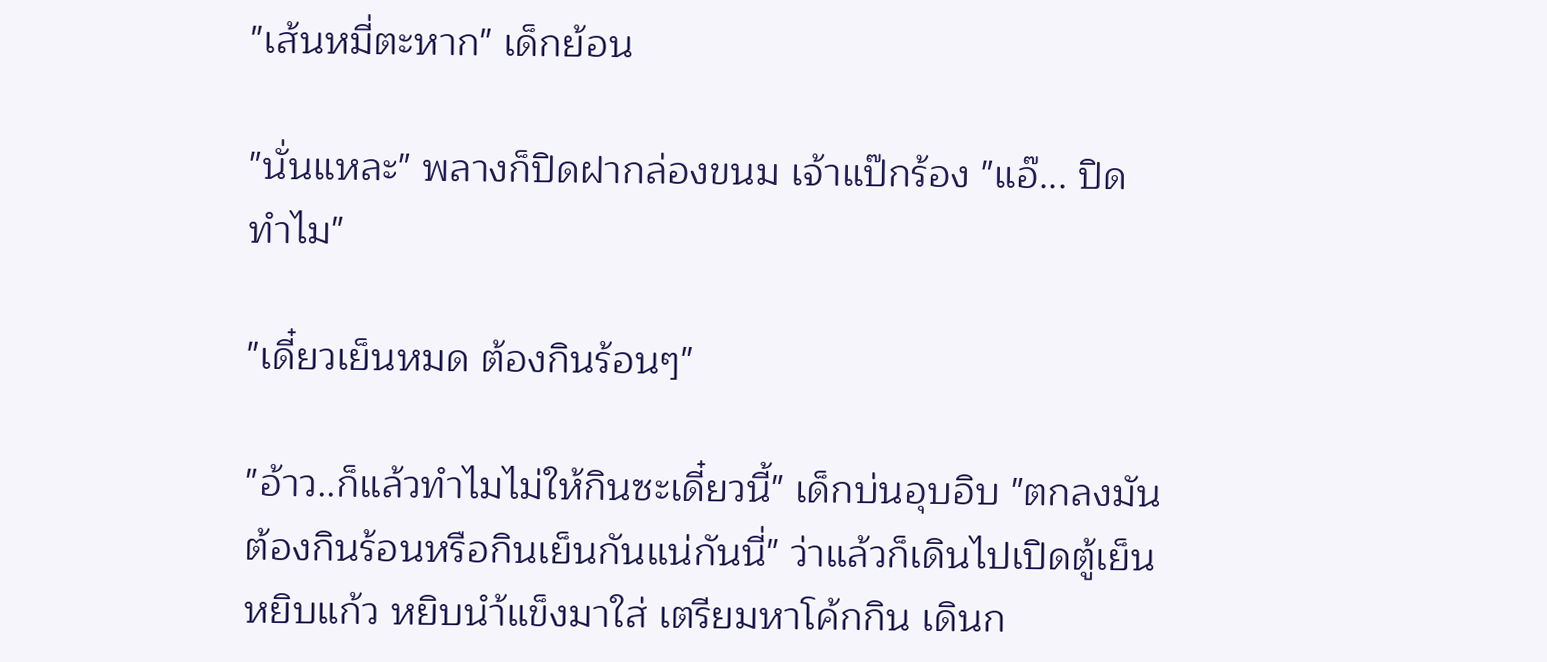"เส้นหมี่ตะหาก" เด็กย้อน

"นั่นแหละ" พลางก็ปิดฝากล่องขนม เจ้าแป๊กร้อง "แอ๊... ปิดทำไม"

"เดี๋ยวเย็นหมด ต้องกินร้อนๆ"

"อ้าว..ก็แล้วทำไมไม่ให้กินซะเดี๋ยวนี้" เด็กบ่นอุบอิบ "ตกลงมันต้องกินร้อนหรือกินเย็นกันแน่กันนี่" ว่าแล้วก็เดินไปเปิดตู้เย็น หยิบแก้ว หยิบนำ้แข็งมาใส่ เตรียมหาโค้กกิน เดินก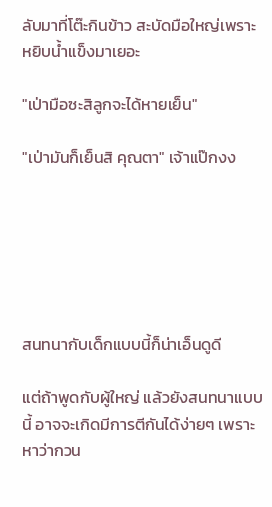ลับมาที่โต๊ะกินข้าว สะบัดมือใหญ่เพราะหยิบน้ำแข็งมาเยอะ

"เป่ามือซะสิลูกจะได้หายเย็น"

"เป่ามันก็เย็นสิ คุณตา" เจ้าแป๊กงง






สนทนากับเด็กแบบนี้ก็น่าเอ็นดูดี

แต่ถ้าพูดกับผู้ใหญ่ แล้วยังสนทนาแบบนี้ อาจจะเกิดมีการตีกันได้ง่ายๆ เพราะหาว่ากวน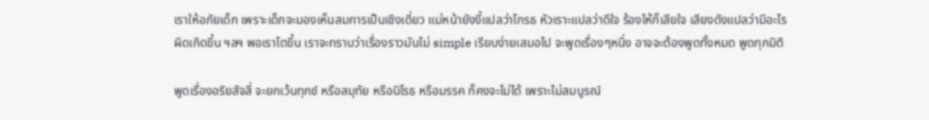เราให้อภัยเด็ก เพราะเด็กจะมองเห็นสมการเป็นเชิงเดี่ยว แม่หน้ายังงี้แปลว่าโกรธ หัวเราะแปลว่าดีใจ ร้องไห้ก็เสียใจ เสียงดังแปลว่ามีอะไรผิดเกิดขึ้น ฯลฯ พอเราโตขึ้น เราจะทราบว่าเรื่องราวมันไม่ simple เรียบง่ายเสมอไป จะพูดเรื่องๆหนึ่ง อาจจะต้องพูดทั้งหมด พูดทุกมิติ

พูดเรื่องอริยสัจสี่ จะยกเว้นทุกข์ หรือสมุทัย หรือนิโรธ หรือมรรค ก็คงจะไม่ได้ เพราะไม่สมบูรณ์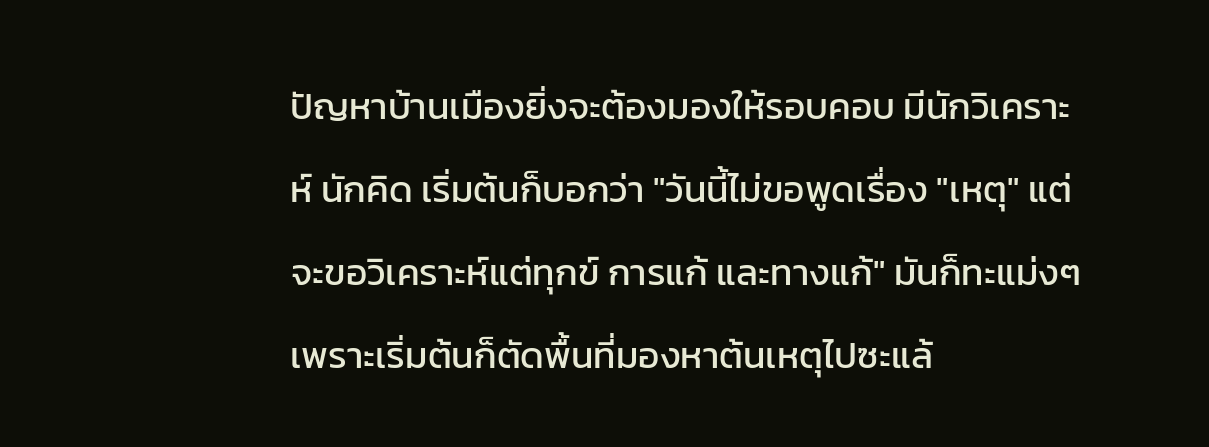ปัญหาบ้านเมืองยิ่งจะต้องมองให้รอบคอบ มีนักวิเคราะห์ นักคิด เริ่มต้นก็บอกว่า "วันนี้ไม่ขอพูดเรื่อง "เหตุ" แต่จะขอวิเคราะห์แต่ทุกข์ การแก้ และทางแก้" มันก็ทะแม่งๆ เพราะเริ่มต้นก็ตัดพื้นที่มองหาต้นเหตุไปซะแล้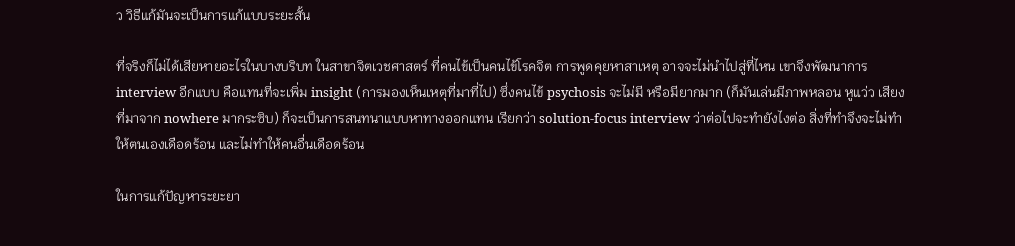ว วิธีแก้มันจะเป็นการแก้แบบระยะสั้น

ที่จริงก็ไม่ได้เสียหายอะไรในบางบริบท ในสาขาจิตเวชศาสตร์ ที่คนไข้เป็นคนไข้โรคจิต การพูดคุยหาสาเหตุ อาจจะไม่นำไปสู่ที่ไหน เขาจึงพัฒนาการ interview อีกแบบ คือแทนที่จะเพิ่ม insight (การมองเห็นเหตุที่มาที่ไป) ซึ่งคนไข้ psychosis จะไม่มี หรือมียากมาก (ก็มันเล่นมีภาพหลอน หูแว่ว เสียงที่มาจาก nowhere มากระซิบ) ก็จะเป็นการสนทนาแบบหาทางออกแทน เรียกว่า solution-focus interview ว่าต่อไปจะทำยังไงต่อ สิ่งที่ทำจึงจะไม่ทำให้ตนเองเดือดร้อน และไม่ทำให้คนอื่นเดือดร้อน

ในการแก้ปัญหาระยะยา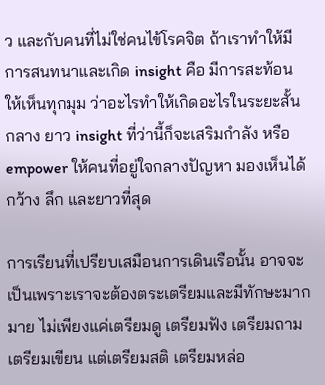ว และกับคนที่ไม่ใช่คนไข้โรคจิต ถ้าเราทำให้มีการสนทนาและเกิด insight คือ มีการสะท้อนให้เห็นทุกมุม ว่าอะไรทำให้เกิดอะไรในระยะสั้น กลาง ยาว insight ที่ว่านี้ก็จะเสริมกำลัง หรือ empower ให้คนที่อยู่ใจกลางปัญหา มองเห็นได้กว้าง ลึก และยาวที่สุด

การเรียนที่เปรียบเสมือนการเดินเรือนั้น อาจจะเป็นเพราะเราจะต้องตระเตรียมและมีทักษะมากมาย ไม่เพียงแค่เตรียมดู เตรียมฟัง เตรียมถาม เตรียมเขียน แต่เตรียมสติ เตรียมหล่อ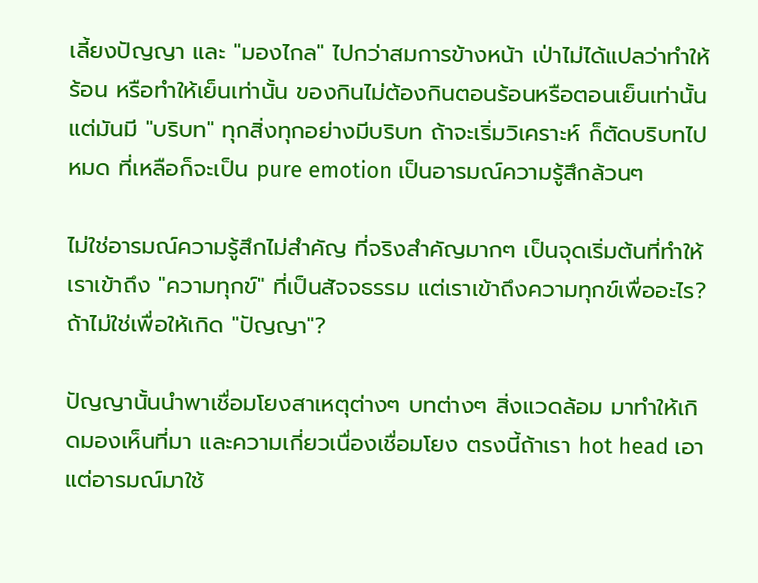เลี้ยงปัญญา และ "มองไกล" ไปกว่าสมการข้างหน้า เป่าไม่ได้แปลว่าทำให้ร้อน หรือทำให้เย็นเท่านั้น ของกินไม่ต้องกินตอนร้อนหรือตอนเย็นเท่านั้น แต่มันมี "บริบท" ทุกสิ่งทุกอย่างมีบริบท ถ้าจะเริ่มวิเคราะห์ ก็ตัดบริบทไปหมด ที่เหลือก็จะเป็น pure emotion เป็นอารมณ์ความรู้สึกล้วนๆ

ไม่ใช่อารมณ์ความรู้สึกไม่สำคัญ ที่จริงสำคัญมากๆ เป็นจุดเริ่มต้นที่ทำให้เราเข้าถึง "ความทุกข์" ที่เป็นสัจจธรรม แต่เราเข้าถึงความทุกข์เพื่ออะไร? ถ้าไม่ใช่เพื่อให้เกิด "ปัญญา"?

ปัญญานั้นนำพาเชื่อมโยงสาเหตุต่างๆ บทต่างๆ สิ่งแวดล้อม มาทำให้เกิดมองเห็นที่มา และความเกี่ยวเนื่องเชื่อมโยง ตรงนี้ถ้าเรา hot head เอาแต่อารมณ์มาใช้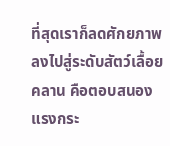ที่สุดเราก็ลดศักยภาพลงไปสู่ระดับสัตว์เลื้อยคลาน คือตอบสนองแรงกระ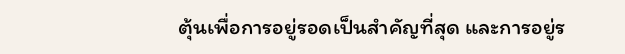ตุ้นเพื่อการอยู่รอดเป็นสำคัญที่สุด และการอยู่ร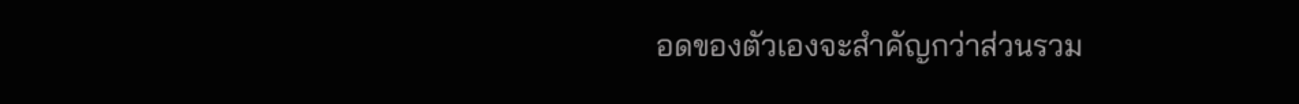อดของตัวเองจะสำคัญกว่าส่วนรวม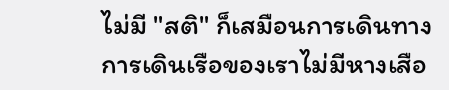ไม่มี "สติ" ก็เสมือนการเดินทาง การเดินเรือของเราไม่มีหางเสือ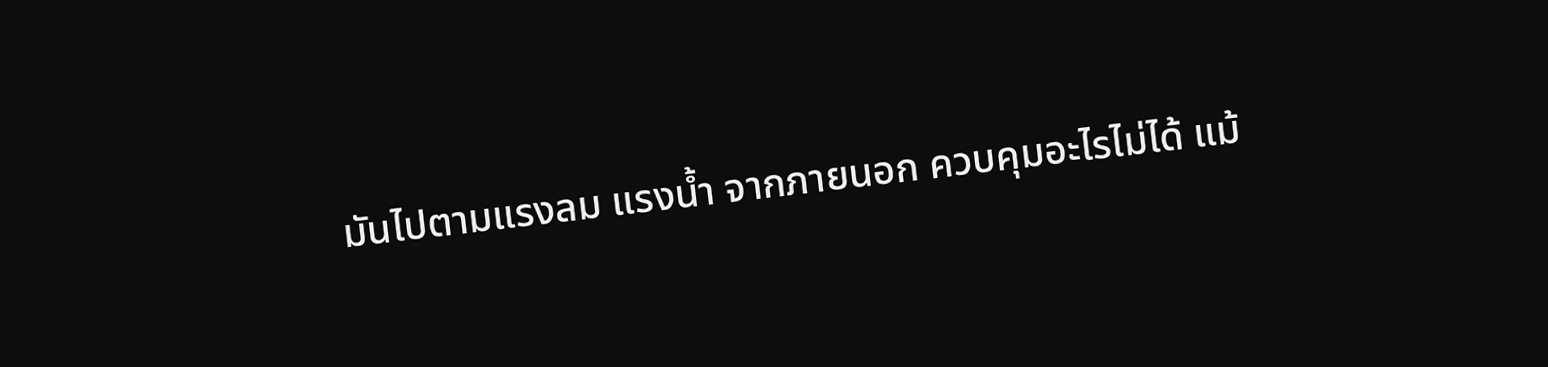มันไปตามแรงลม แรงน้ำ จากภายนอก ควบคุมอะไรไม่ได้ แม้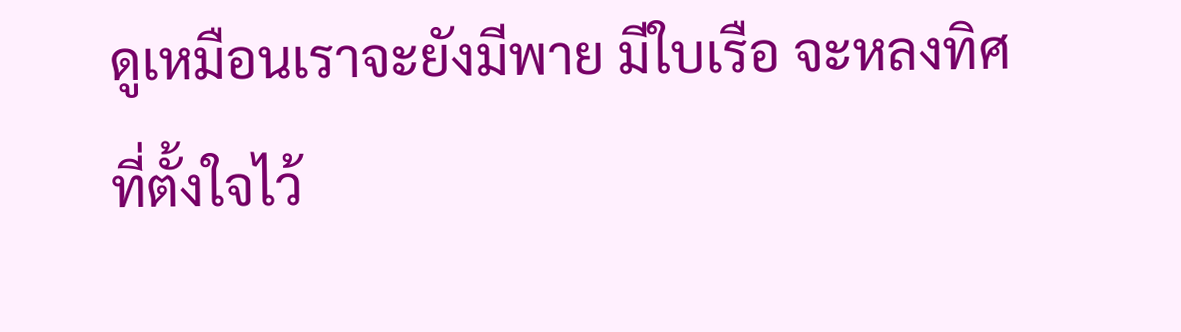ดูเหมือนเราจะยังมีพาย มีใบเรือ จะหลงทิศที่ตั้งใจไว้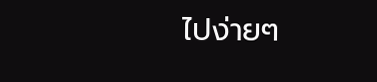ไปง่ายๆ